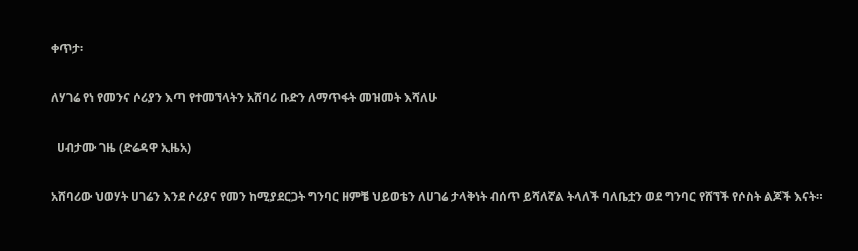ቀጥታ፡

ለሃገሬ የነ የመንና ሶሪያን እጣ የተመኘላትን አሸባሪ ቡድን ለማጥፋት መዝመት እሻለሁ

  ሀብታሙ ገዜ (ድሬዳዋ ኢዜአ)

አሸባሪው ህወሃት ሀገሬን እንደ ሶሪያና የመን ከሚያደርጋት ግንባር ዘምቼ ህይወቴን ለሀገሬ ታላቅነት ብሰጥ ይሻለኛል ትላለች ባለቤቷን ወደ ግንባር የሸኘች የሶስት ልጆች እናት።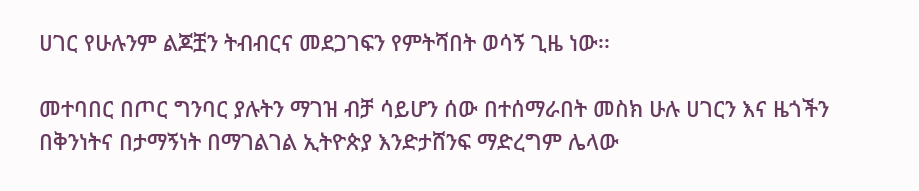ሀገር የሁሉንም ልጆቿን ትብብርና መደጋገፍን የምትሻበት ወሳኝ ጊዜ ነው፡፡

መተባበር በጦር ግንባር ያሉትን ማገዝ ብቻ ሳይሆን ሰው በተሰማራበት መስክ ሁሉ ሀገርን እና ዜጎችን በቅንነትና በታማኝነት በማገልገል ኢትዮጵያ እንድታሸንፍ ማድረግም ሌላው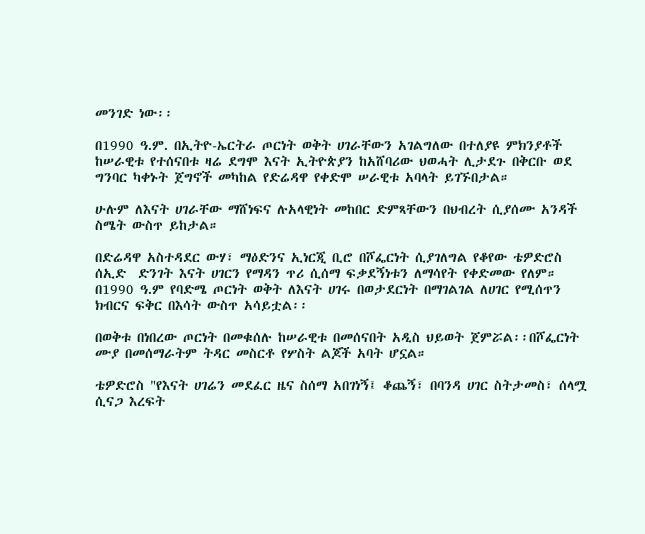መንገድ ነው፡፡

በ1990 ዓ.ም. በኢትዮ-ኤርትራ ጦርነት ወቅት ሀገራቸውን አገልግለው በተለያዩ ምክንያቶች ከሠራዊቱ የተሰናበቱ ዛሬ ደግሞ እናት ኢትዮጵያን ከአሸባሪው ህወሓት ሊታደጉ በቅርቡ ወደ ግንባር ካቀኑት ጀግኖች መካከል የድሬዳዋ የቀድሞ ሠራዊቱ አባላት ይገኙበታል።

ሁሉም ለእናት ሀገራቸው ማሸነፍና ሉአላዊነት መከበር ድምጻቸውን በህብረት ሲያሰሙ አንዳች ስሜት ውስጥ ይከታል።

በድሬዳዋ አስተዳደር ውሃ፣ ማዕድንና ኢነርጂ ቢሮ በሾፌርነት ሲያገለግል የቆየው ቴዎድሮስ ሰኢድ  ድንገት እናት ሀገርን የማዳን ጥሪ ሲሰማ ፍቃደኝነቱን ለማሳየት የቀድመው የለም።
በ1990 ዓ.ም የባድሜ ጦርነት ወቅት ለእናት ሀገሩ በወታደርነት በማገልገል ለሀገር የሚሰጥን ክብርና ፍቅር በእሳት ውስጥ አሳይቷል፡፡

በወቅቱ በነበረው ጦርነት በመቁሰሉ ከሠራዊቱ በመሰናበት አዲስ ህይወት ጀምሯል፡፡በሾፌርነት ሙያ በመሰማራትም ትዳር መስርቶ የሦስት ልጆች አባት ሆኗል።

ቴዎድሮስ "የእናት ሀገሬን መደፈር ዜና ስሰማ አበገነኝ፤ ቆጨኝ፣ በባንዳ ሀገር ስትታመስ፣ ሰላሟ ሲናጋ እረፍት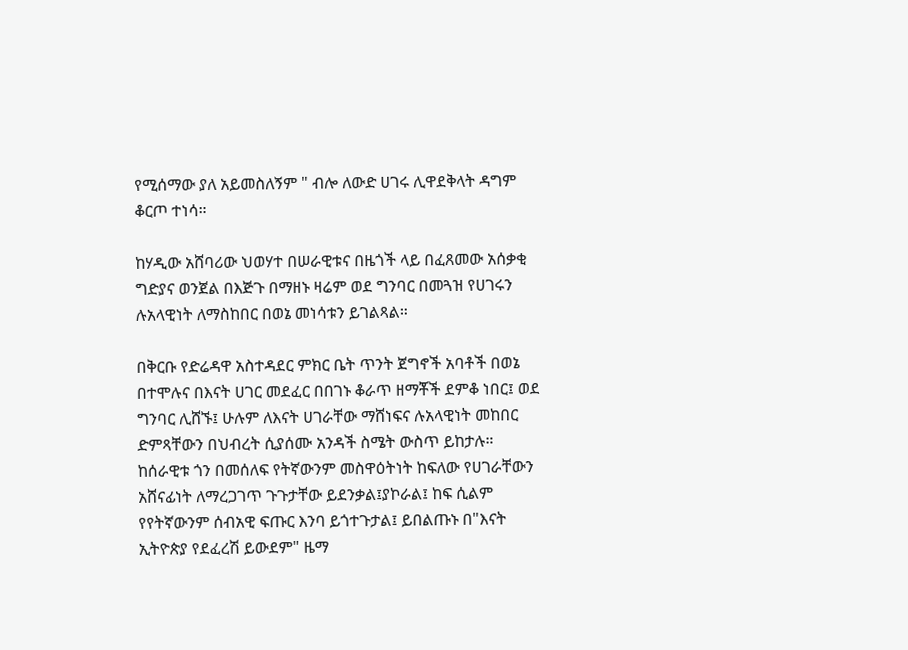የሚሰማው ያለ አይመስለኝም " ብሎ ለውድ ሀገሩ ሊዋደቅላት ዳግም ቆርጦ ተነሳ።

ከሃዲው አሸባሪው ህወሃተ በሠራዊቱና በዜጎች ላይ በፈጸመው አሰቃቂ ግድያና ወንጀል በእጅጉ በማዘኑ ዛሬም ወደ ግንባር በመጓዝ የሀገሩን ሉአላዊነት ለማስከበር በወኔ መነሳቱን ይገልጻል።

በቅርቡ የድሬዳዋ አስተዳደር ምክር ቤት ጥንት ጀግኖች አባቶች በወኔ በተሞሉና በእናት ሀገር መደፈር በበገኑ ቆራጥ ዘማቾች ደምቆ ነበር፤ ወደ ግንባር ሊሸኙ፤ ሁሉም ለእናት ሀገራቸው ማሸነፍና ሉአላዊነት መከበር ድምጻቸውን በህብረት ሲያሰሙ አንዳች ስሜት ውስጥ ይከታሉ።
ከሰራዊቱ ጎን በመሰለፍ የትኛውንም መስዋዕትነት ከፍለው የሀገራቸውን አሸናፊነት ለማረጋገጥ ጉጉታቸው ይደንቃል፤ያኮራል፤ ከፍ ሲልም የየትኛውንም ሰብአዊ ፍጡር እንባ ይጎተጉታል፤ ይበልጡኑ በ"እናት ኢትዮጵያ የደፈረሽ ይውደም" ዜማ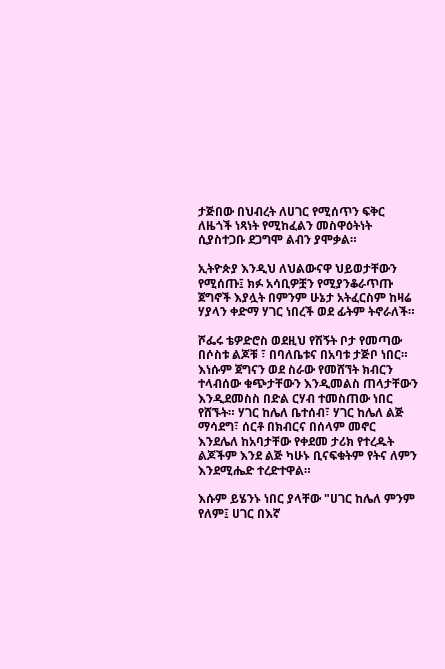ታጅበው በህብረት ለሀገር የሚሰጥን ፍቅር ለዜጎች ነጻነት የሚከፈልን መስዋዕትነት ሲያስተጋቡ ደጋግሞ ልብን ያሞቃል።

ኢትዮጵያ እንዲህ ለህልውናዋ ህይወታቸውን የሚሰጡ፤ ክፉ አሳቢዎቿን የሚያንቆራጥጡ ጀግኖች እያሏት በምንም ሁኔታ አትፈርስም ከዛሬ ሃያላን ቀድማ ሃገር ነበረች ወደ ፊትም ትኖራለች።

ሾፌሩ ቴዎድሮስ ወደዚህ የሽኝት ቦታ የመጣው በሶስቱ ልጆቹ ፣ በባለቤቱና በአባቱ ታጅቦ ነበር። እነሱም ጀግናን ወደ ስራው የመሸኘት ክብርን ተላብሰው ቁጭታቸውን እንዲመልስ ጠላታቸውን እንዲደመስስ በድል ርሃብ ተመስጠው ነበር የሸኙት። ሃገር ከሌለ ቤተሰብ፣ ሃገር ከሌለ ልጅ ማሳደግ፣ ሰርቶ በክብርና በሰላም መኖር እንደሌለ ከአባታቸው የቀደመ ታሪክ የተረዱት ልጆችም እንደ ልጅ ካሁኑ ቢናፍቁትም የትና ለምን እንደሚሔድ ተረድተዋል።

እሱም ይሄንኑ ነበር ያላቸው "ሀገር ከሌለ ምንም የለም፤ ሀገር በእኛ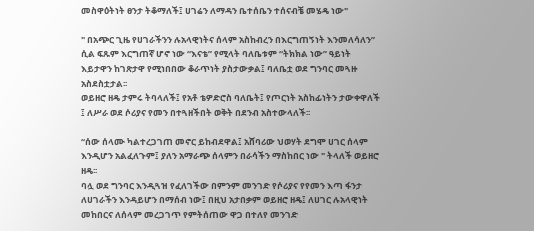መስዋዕትነት ፀንታ ትቆማለች፤ ሀገሬን ለማዳን ቤተሰቤን ተሰናብቼ መሄዴ ነው"

" በአጭር ጊዜ የሀገራችንን ሉአላዊነትና ሰላም አስከብረን በእርግጠኝነት እንመለሳለን” ሲል ፍጹም እርግጠኛ ሆኖ ነው “እናቴ” የሚላት ባለቤቱም “ትክክል ነው” ዓይነት እይታዋን ከገጽታዋ የሚነበበው ቆራጥነት ያስታውቃል፤ ባለቤቷ ወደ ግንባር መጓዙ አስደስቷታል፡፡
ወይዘሮ ዘዴ ታምሩ ትባላለች፤ የአቶ ቴዎድሮስ ባለቤት፤ የጦርነት አስከፊነትን ታውቀዋለች ፤ ለሥራ ወደ ሶሪያና የመን በተጓዘችበት ወቅት በደንብ አስተውላለች፡፡

“ሰው ሰላሙ ካልተረጋገጠ መኖር ይከብደዋል፤ አሸባሪው ህወሃት ደግሞ ሀገር ሰላም እንዲሆን አልፈለጉም፤ ያለን አማራጭ ሰላምን በራሳችን ማስከበር ነው " ትላለች ወይዘሮ ዘዴ፡፡
ባሏ ወደ ግንባር እንዲጓዝ የፈለገችው በምንም መንገድ የሶሪያና የየመን እጣ ፋንታ ለሀገራችን እንዳይሆን በማሰብ ነው፤ በዚህ አታበቃም ወይዘሮ ዘዴ፤ ለሀገር ሉአላዊነት መከበርና ለሰላም መረጋገጥ የምትሰጠው ዋጋ በተለየ መንገድ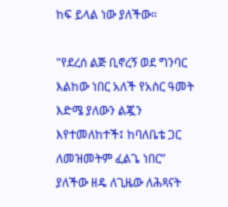ከፍ ይላል ነው ያለችው።

"የደረሰ ልጅ ቢኖረኝ ወደ ግንባር እልከው ነበር አለች የአስር ዓመት እድሜ ያለውን ልጇን እየተመለከተች፤ ከባለቤቴ ጋር ለመዝመትም ፈልጌ ነበር” ያለችው ዘዴ ለጊዜው ለሕጻናት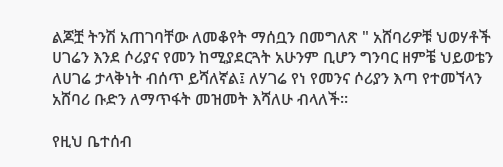ልጆቿ ትንሽ አጠገባቸው ለመቆየት ማሰቧን በመግለጽ " አሸባሪዎቹ ህወሃቶች ሀገሬን እንደ ሶሪያና የመን ከሚያደርጓት አሁንም ቢሆን ግንባር ዘምቼ ህይወቴን ለሀገሬ ታላቅነት ብሰጥ ይሻለኛል፤ ለሃገሬ የነ የመንና ሶሪያን እጣ የተመኘላን አሸባሪ ቡድን ለማጥፋት መዝመት እሻለሁ ብላለች።

የዚህ ቤተሰብ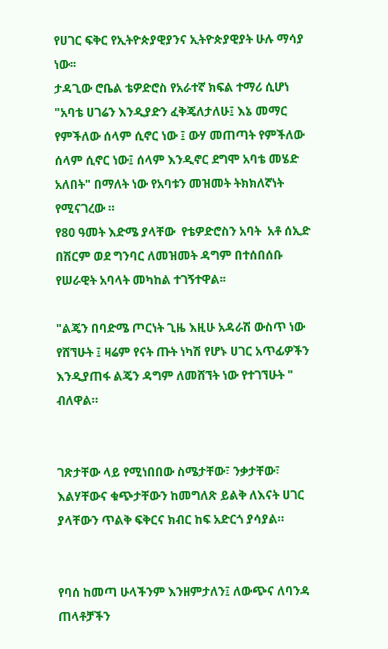የሀገር ፍቅር የኢትዮጵያዊያንና ኢትዮጵያዊያት ሁሉ ማሳያ ነው፡፡
ታዳጊው ሮቤል ቴዎድሮስ የአራተኛ ክፍል ተማሪ ሲሆነ "አባቴ ሀገሬን እንዲያድን ፈቅጄለታለሁ፤ እኔ መማር የምችለው ሰላም ሲኖር ነው ፤ ውሃ መጠጣት የምችለው ሰላም ሲኖር ነው፤ ሰላም እንዲኖር ደግሞ አባቴ መሄድ አለበት" በማለት ነው የአባቱን መዝመት ትክክለኛነት የሚናገረው ።
የ80 ዓመት እድሜ ያላቸው  የቴዎድሮስን አባት  አቶ ሰኢድ በሽርም ወደ ግንባር ለመዝመት ዳግም በተሰበሰቡ የሠራዊት አባላት መካከል ተገኝተዋል፡፡

"ልጄን በባድሜ ጦርነት ጊዜ እዚሁ አዳራሽ ውስጥ ነው የሸኘሁት ፤ ዛሬም የናት ጡት ነካሽ የሆኑ ሀገር አጥፊዎችን እንዲያጠፋ ልጄን ዳግም ለመሸኘት ነው የተገኘሁት " ብለዋል።


ገጽታቸው ላይ የሚነበበው ስሜታቸው፣ ንቃታቸው፣ እልሃቸውና ቁጭታቸውን ከመግለጽ ይልቅ ለእናት ሀገር ያላቸውን ጥልቅ ፍቅርና ክብር ከፍ አድርጎ ያሳያል።


የባሰ ከመጣ ሁላችንም እንዘምታለን፤ ለውጭና ለባንዳ ጠላቶቻችን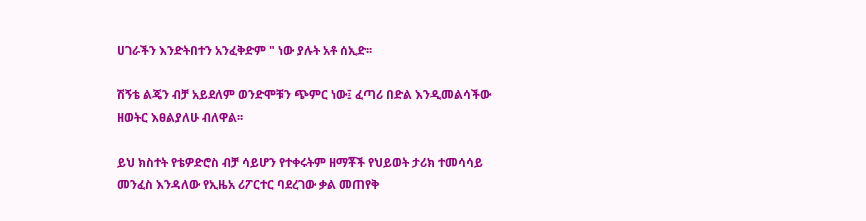ሀገራችን እንድትበተን አንፈቅድም " ነው ያሉት አቶ ሰኢድ፡፡

ሽኝቴ ልጄን ብቻ አይደለም ወንድሞቹን ጭምር ነው፤ ፈጣሪ በድል እንዲመልሳችው ዘወትር እፀልያለሁ ብለዋል፡፡

ይህ ክስተት የቴዎድሮስ ብቻ ሳይሆን የተቀሩትም ዘማቾች የህይወት ታሪክ ተመሳሳይ መንፈስ እንዳለው የኢዜአ ሪፖርተር ባደረገው ቃል መጠየቅ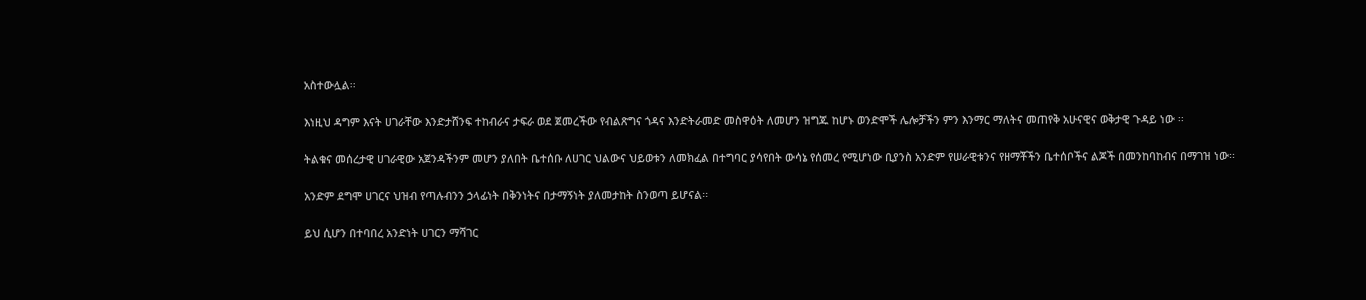አስተውሏል፡፡

እነዚህ ዳግም እናት ሀገራቸው እንድታሸንፍ ተከብራና ታፍራ ወደ ጀመረችው የብልጽግና ጎዳና እንድትራመድ መስዋዕት ለመሆን ዝግጁ ከሆኑ ወንድሞች ሌሎቻችን ምን እንማር ማለትና መጠየቅ አሁናዊና ወቅታዊ ጉዳይ ነው ፡፡

ትልቁና መሰረታዊ ሀገራዊው አጀንዳችንም መሆን ያለበት ቤተሰቡ ለሀገር ህልውና ህይወቱን ለመክፈል በተግባር ያሳየበት ውሳኔ የሰመረ የሚሆነው ቢያንስ አንድም የሠራዊቱንና የዘማቾችን ቤተሰቦችና ልጆች በመንከባከብና በማገዝ ነው፡፡

አንድም ደግሞ ሀገርና ህዝብ የጣሉብንን ኃላፊነት በቅንነትና በታማኝነት ያለመታከት ስንወጣ ይሆናል፡፡

ይህ ሲሆን በተባበረ አንድነት ሀገርን ማሻገር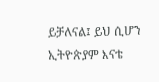ይቻለናል፤ ይህ ሲሆን ኢትዮጵያም እናቴ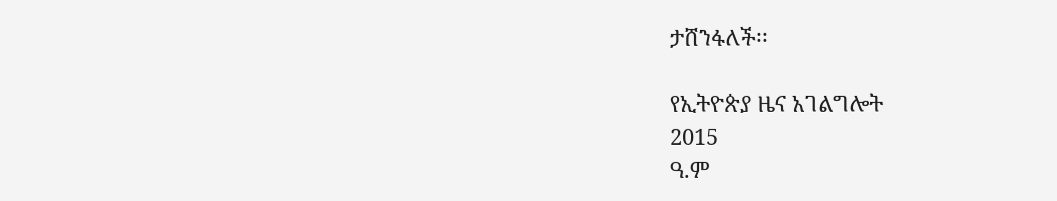ታሸንፋለች፡፡

የኢትዮጵያ ዜና አገልግሎት
2015
ዓ.ም